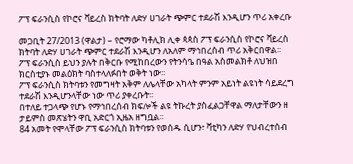ፖፕ ፍራንሲስ የኮሮና ቫይረስ ክትባት ለድሃ ሀገራት ጭምር ተደራሽ እንዲሆን ጥሪ አቀረቡ

መጋቢት 27/2013 (ዋልታ) – የሮማው ካቶሊክ ሊቀ ጳጳስ ፖፕ ፍራንሲስ የኮሮና ቫይረስ ክትባት ለድሃ ሀገራት ጭምር ተደራሽ እንዲሆን ለአለም ማኅበረሰብ ጥሪ አቅርበዋል፡፡
ፖፕ ፍራንሲስ ይህን ያሉት በቅርቡ የሚከበረውን የትንሳዔ በዓል አስመልክቶ ለህዝበ ክርስቲያኑ መልዕክት ባስተላለፉበት ወቅት ነው፡፡
ፖፕ ፍራንሲስ ክትባቱን የመግዛት አቅም ለሌላቸው አካላት ምንም አይነት ልዩነት ሳይደረግ ተደራሽ እንዲሆንላቸው ነው ጥሪ ያቀረቡት፡፡
በተለይ ተጋላጭ የሆኑ የማኅበረሰብ ክፍሎች ልዩ ትኩረት ያስፈልጋቸዋል ማለታቸውን ዘ ታይምስ መጽሄትን ዋቢ አድርጎ ኢዜአ ዘግቧል፡፡
84 አመት የሞላቸው ፖፕ ፍራንሲስ ክትባቱን የወሰዱ ሲሆን፣ ቫቲካን ለድሃ የህብረተሰብ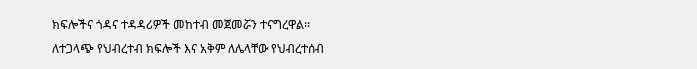ክፍሎችና ጎዳና ተዳዳሪዎች መከተብ መጀመሯን ተናግረዋል፡፡
ለተጋላጭ የህብረተብ ክፍሎች እና አቅም ለሌላቸው የህብረተሰብ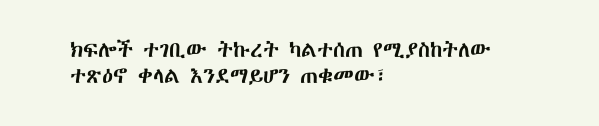ክፍሎች ተገቢው ትኩረት ካልተሰጠ የሚያስከትለው ተጽዕኖ ቀላል እንደማይሆን ጠቁመው፣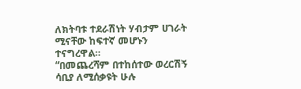ለክትባቱ ተደራሽነት ሃብታም ሀገራት ሚናቸው ከፍተኛ መሆኑን ተናግረዋል።
“በመጨረሻም በተከሰተው ወረርሽኝ ሳቢያ ለሚሰቃዩት ሁሉ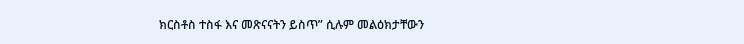ክርስቶስ ተስፋ እና መጽናናትን ይስጥ” ሲሉም መልዕክታቸውን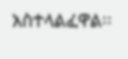አስተላልፈዋል፡፡